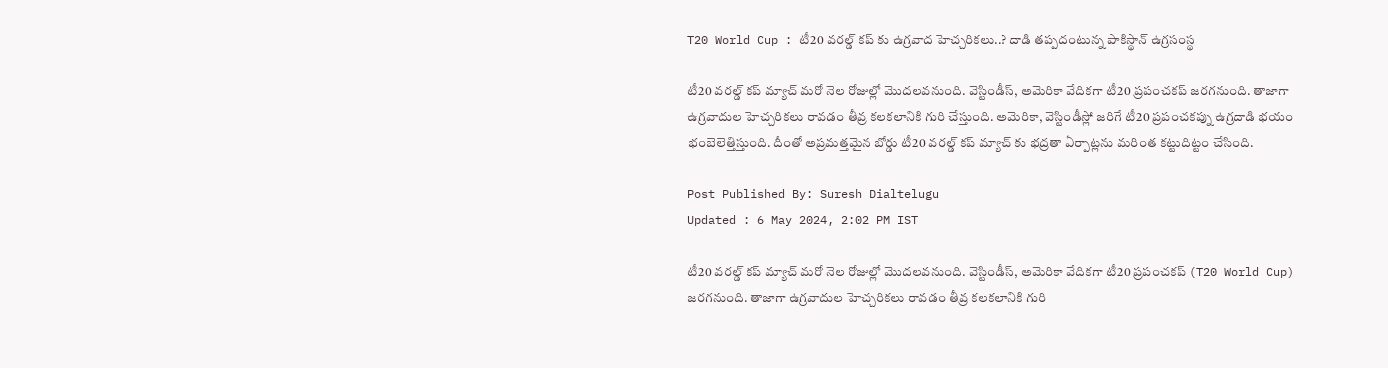T20 World Cup : టీ20 వరల్డ్ కప్‌ కు ఉగ్రవాద హెచ్చరికలు..? దాడి తప్పదంటున్న పాకిస్థాన్ ఉగ్రసంస్థ

టీ20 వరల్డ్ కప్ మ్యాచ్ మరో నెల రోజుల్లో మొదలవనుంది. వెస్టిండీస్, అమెరికా వేదికగా టీ20 ప్రపంచకప్ జరగనుంది. తాజాగా ఉగ్రవాదుల హెచ్చరికలు రావడం తీవ్ర కలకలానికి గురి చేస్తుంది. అమెరికా, వెస్టిండీస్లో జరిగే టీ20 ప్రపంచకప్ను ఉగ్రదాడి భయం భంబెలెత్తిస్తుంది. దీంతో అప్రమత్తమైన బోర్డు టీ20 వరల్డ్ కప్ మ్యాచ్ కు భద్రతా ఏర్పాట్లను మరింత కట్టుదిట్టం చేసింది.

Post Published By: Suresh Dialtelugu
Updated : 6 May 2024, 2:02 PM IST

టీ20 వరల్డ్ కప్ మ్యాచ్ మరో నెల రోజుల్లో మొదలవనుంది. వెస్టిండీస్, అమెరికా వేదికగా టీ20 ప్రపంచకప్ (T20 World Cup) జరగనుంది. తాజాగా ఉగ్రవాదుల హెచ్చరికలు రావడం తీవ్ర కలకలానికి గురి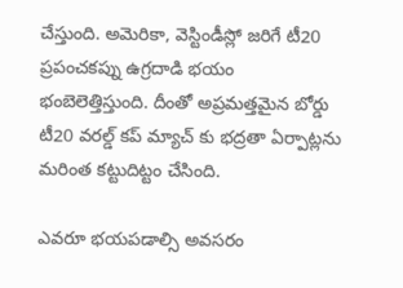చేస్తుంది. అమెరికా, వెస్టిండీస్లో జరిగే టీ20 ప్రపంచకప్ను ఉగ్రదాడి భయం భంబెలెత్తిస్తుంది. దీంతో అప్రమత్తమైన బోర్డు టీ20 వరల్డ్ కప్ మ్యాచ్ కు భద్రతా ఏర్పాట్లను మరింత కట్టుదిట్టం చేసింది.

ఎవరూ భయపడాల్సి అవసరం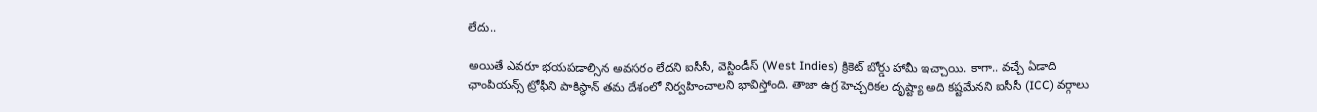లేదు..

అయితే ఎవరూ భయపడాల్సిన అవసరం లేదని ఐసీసీ, వెస్టిండీస్ (West Indies) క్రికెట్ బోర్డు హామీ ఇచ్చాయి. కాగా.. వచ్చే ఏడాది ఛాంపియన్స్ ట్రోఫీని పాకిస్థాన్ తమ దేశంలో నిర్వహించాలని భావిస్తోంది. తాజా ఉగ్ర హెచ్చరికల దృష్ట్యా అది కష్టమేనని ఐసీసీ (ICC) వర్గాలు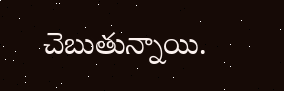చెబుతున్నాయి.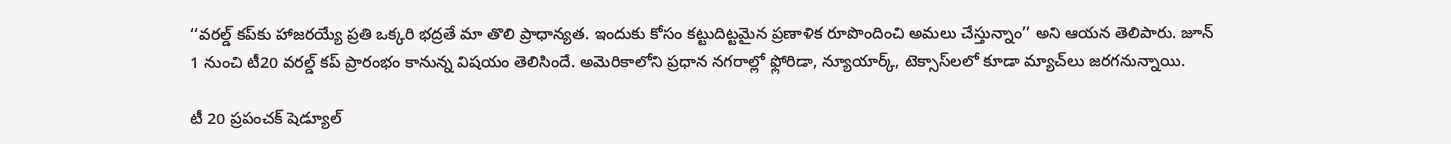‘‘వరల్డ్ కప్‌కు హాజరయ్యే ప్రతి ఒక్కరి భద్రతే మా తొలి ప్రాధాన్యత. ఇందుకు కోసం కట్టుదిట్టమైన ప్రణాళిక రూపొందించి అమలు చేస్తున్నాం’’ అని ఆయన తెలిపారు. జూన్ 1 నుంచి టీ20 వరల్డ్ కప్ ప్రారంభం కానున్న విషయం తెలిసిందే. అమెరికాలోని ప్రధాన నగరాల్లో ఫ్లోరిడా, న్యూయార్క్, టెక్సాస్‌లలో కూడా మ్యాచ్‌లు జ‌ర‌గ‌నున్నాయి.

టీ 20 ప్రపంచక్ షెడ్యూల్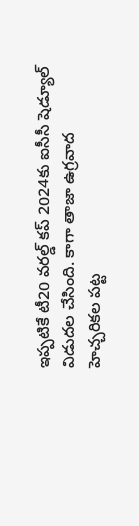ఇప్పటికే టీ20 వరల్డ్ కప్ 2024కు ఐసీసీ షెడ్యూల్ విడుదల చేసింది. కాగా తాజా ఉగ్రవాద హెచ్చరికల పట్ట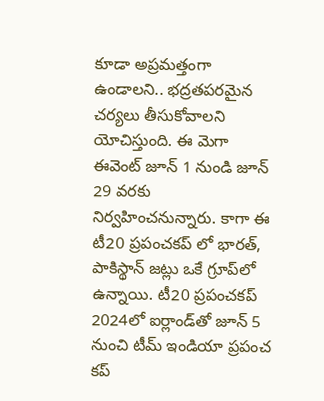కూడా అప్రమత్తంగా ఉండాలని.. భద్రతపరమైన చర్యలు తీసుకోవాలని యోచిస్తుంది. ఈ మెగా ఈవెంట్ జూన్ 1 నుండి జూన్ 29 వరకు నిర్వ‌హించ‌నున్నారు. కాగా ఈ టీ20 ప్రపంచకప్‌ లో భారత్, పాకిస్థాన్ జట్లు ఒకే గ్రూప్‌లో ఉన్నాయి. టీ20 ప్రపంచకప్ 2024లో ఐర్లాండ్‌తో జూన్ 5 నుంచి టీమ్ ఇండియా ప్ర‌పంచ క‌ప్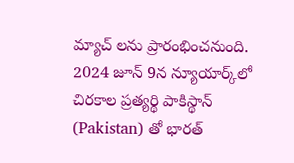మ్యాచ్ ల‌ను ప్రారంభించ‌నుంది. 2024 జూన్ 9న న్యూయార్క్‌లో చిరకాల ప్రత్యర్థి పాకిస్థాన్‌ (Pakistan) తో భారత్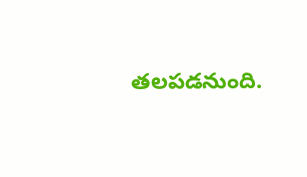తలపడనుంది.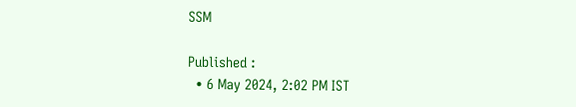SSM

Published :
  • 6 May 2024, 2:02 PM IST